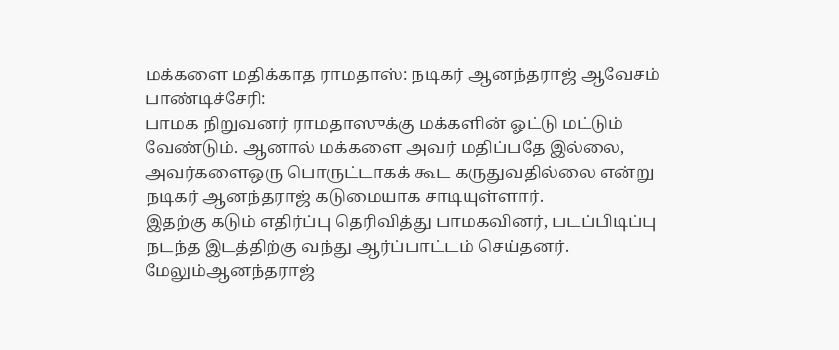மக்களை மதிக்காத ராமதாஸ்: நடிகர் ஆனந்தராஜ் ஆவேசம்
பாண்டிச்சேரி:
பாமக நிறுவனர் ராமதாஸுக்கு மக்களின் ஓட்டு மட்டும் வேண்டும். ஆனால் மக்களை அவர் மதிப்பதே இல்லை, அவர்களைஒரு பொருட்டாகக் கூட கருதுவதில்லை என்று நடிகர் ஆனந்தராஜ் கடுமையாக சாடியுள்ளார்.
இதற்கு கடும் எதிர்ப்பு தெரிவித்து பாமகவினர், படப்பிடிப்பு நடந்த இடத்திற்கு வந்து ஆர்ப்பாட்டம் செய்தனர். மேலும்ஆனந்தராஜ்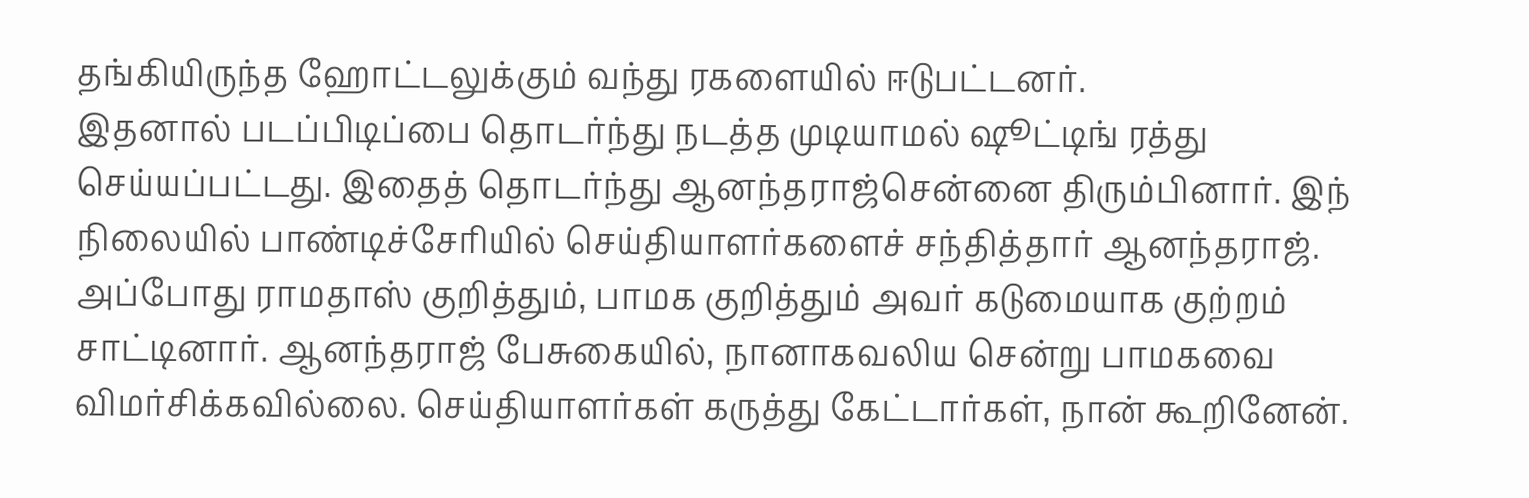தங்கியிருந்த ஹோட்டலுக்கும் வந்து ரகளையில் ஈடுபட்டனர்.
இதனால் படப்பிடிப்பை தொடர்ந்து நடத்த முடியாமல் ஷூட்டிங் ரத்து செய்யப்பட்டது. இதைத் தொடர்ந்து ஆனந்தராஜ்சென்னை திரும்பினார். இந் நிலையில் பாண்டிச்சேரியில் செய்தியாளர்களைச் சந்தித்தார் ஆனந்தராஜ்.
அப்போது ராமதாஸ் குறித்தும், பாமக குறித்தும் அவர் கடுமையாக குற்றம் சாட்டினார். ஆனந்தராஜ் பேசுகையில், நானாகவலிய சென்று பாமகவை விமர்சிக்கவில்லை. செய்தியாளர்கள் கருத்து கேட்டார்கள், நான் கூறினேன்.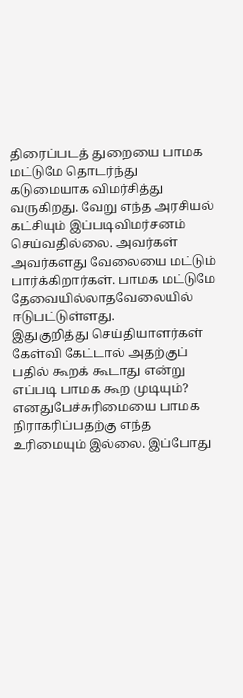திரைப்படத் துறையை பாமக மட்டுமே தொடர்ந்து கடுமையாக விமர்சித்து வருகிறது. வேறு எந்த அரசியல் கட்சியும் இப்படிவிமர்சனம் செய்வதில்லை. அவர்கள் அவர்களது வேலையை மட்டும் பார்க்கிறார்கள். பாமக மட்டுமே தேவையில்லாதவேலையில் ஈடுபட்டுள்ளது.
இதுகுறித்து செய்தியாளர்கள் கேள்வி கேட்டால் அதற்குப் பதில் கூறக் கூடாது என்று எப்படி பாமக கூற முடியும்? எனதுபேச்சுரிமையை பாமக நிராகரிப்பதற்கு எந்த உரிமையும் இல்லை. இப்போது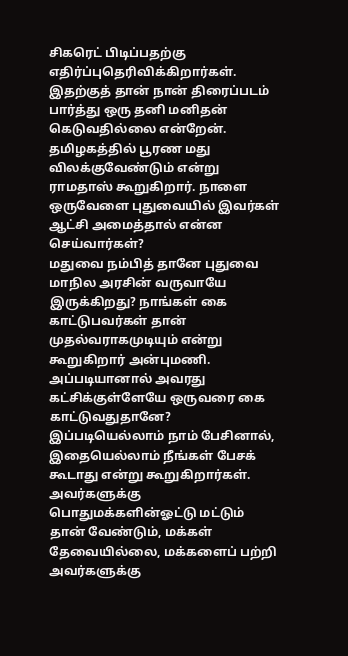சிகரெட் பிடிப்பதற்கு எதிர்ப்புதெரிவிக்கிறார்கள்.
இதற்குத் தான் நான் திரைப்படம் பார்த்து ஒரு தனி மனிதன் கெடுவதில்லை என்றேன். தமிழகத்தில் பூரண மது விலக்குவேண்டும் என்று ராமதாஸ் கூறுகிறார். நாளை ஒருவேளை புதுவையில் இவர்கள் ஆட்சி அமைத்தால் என்ன செய்வார்கள்?
மதுவை நம்பித் தானே புதுவை மாநில அரசின் வருவாயே இருக்கிறது? நாங்கள் கை காட்டுபவர்கள் தான் முதல்வராகமுடியும் என்று கூறுகிறார் அன்புமணி. அப்படியானால் அவரது கட்சிக்குள்ளேயே ஒருவரை கை காட்டுவதுதானே?
இப்படியெல்லாம் நாம் பேசினால், இதையெல்லாம் நீங்கள் பேசக் கூடாது என்று கூறுகிறார்கள். அவர்களுக்கு பொதுமக்களின்ஓட்டு மட்டும் தான் வேண்டும், மக்கள் தேவையில்லை, மக்களைப் பற்றி அவர்களுக்கு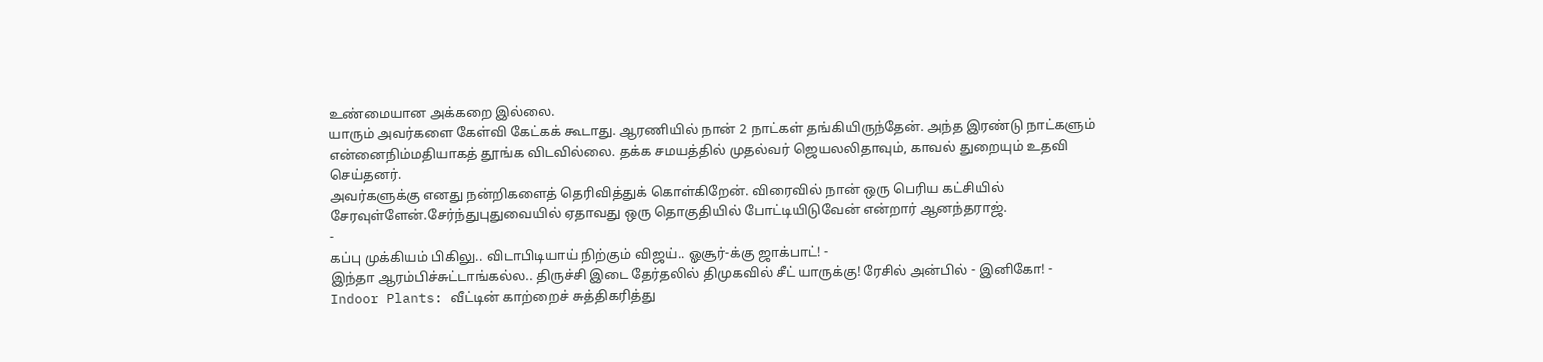உண்மையான அக்கறை இல்லை.
யாரும் அவர்களை கேள்வி கேட்கக் கூடாது. ஆரணியில் நான் 2 நாட்கள் தங்கியிருந்தேன். அந்த இரண்டு நாட்களும் என்னைநிம்மதியாகத் தூங்க விடவில்லை. தக்க சமயத்தில் முதல்வர் ஜெயலலிதாவும், காவல் துறையும் உதவி செய்தனர்.
அவர்களுக்கு எனது நன்றிகளைத் தெரிவித்துக் கொள்கிறேன். விரைவில் நான் ஒரு பெரிய கட்சியில் சேரவுள்ளேன்.சேர்ந்துபுதுவையில் ஏதாவது ஒரு தொகுதியில் போட்டியிடுவேன் என்றார் ஆனந்தராஜ்.
-
கப்பு முக்கியம் பிகிலு.. விடாபிடியாய் நிற்கும் விஜய்.. ஓசூர்-க்கு ஜாக்பாட்! -
இந்தா ஆரம்பிச்சுட்டாங்கல்ல.. திருச்சி இடை தேர்தலில் திமுகவில் சீட் யாருக்கு! ரேசில் அன்பில் - இனிகோ! -
Indoor Plants: வீட்டின் காற்றைச் சுத்திகரித்து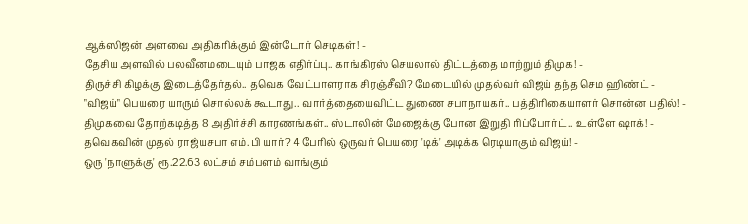ஆக்ஸிஜன் அளவை அதிகரிக்கும் இன்டோர் செடிகள்! -
தேசிய அளவில் பலவீனமடையும் பாஜக எதிர்ப்பு.. காங்கிரஸ் செயலால் திட்டத்தை மாற்றும் திமுக! -
திருச்சி கிழக்கு இடைத்தேர்தல்.. தவெக வேட்பாளராக சிரஞ்சீவி? மேடையில் முதல்வர் விஜய் தந்த செம ஹிண்ட் -
"விஜய்" பெயரை யாரும் சொல்லக் கூடாது.. வார்த்தையைவிட்ட துணை சபாநாயகர்.. பத்திரிகையாளர் சொன்ன பதில்! -
திமுகவை தோற்கடித்த 8 அதிர்ச்சி காரணங்கள்.. ஸ்டாலின் மேஜைக்கு போன இறுதி ரிப்போர்ட்.. உள்ளே ஷாக்! -
தவெகவின் முதல் ராஜ்யசபா எம்.பி யார்? 4 பேரில் ஒருவர் பெயரை 'டிக்' அடிக்க ரெடியாகும் விஜய்! -
ஒரு 'நாளுக்கு' ரூ.22.63 லட்சம் சம்பளம் வாங்கும்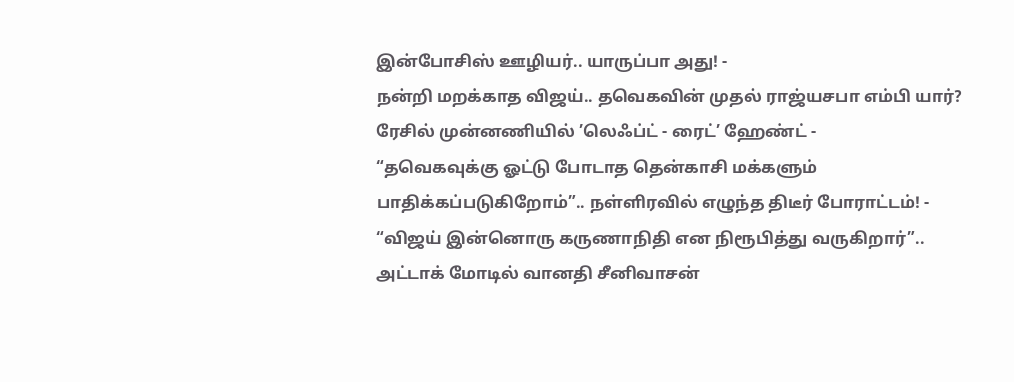இன்போசிஸ் ஊழியர்.. யாருப்பா அது! -
நன்றி மறக்காத விஜய்.. தவெகவின் முதல் ராஜ்யசபா எம்பி யார்? ரேசில் முன்னணியில் ’லெஃப்ட் - ரைட்’ ஹேண்ட் -
“தவெகவுக்கு ஓட்டு போடாத தென்காசி மக்களும் பாதிக்கப்படுகிறோம்”.. நள்ளிரவில் எழுந்த திடீர் போராட்டம்! -
“விஜய் இன்னொரு கருணாநிதி என நிரூபித்து வருகிறார்”.. அட்டாக் மோடில் வானதி சீனிவாசன்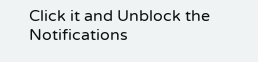Click it and Unblock the Notifications